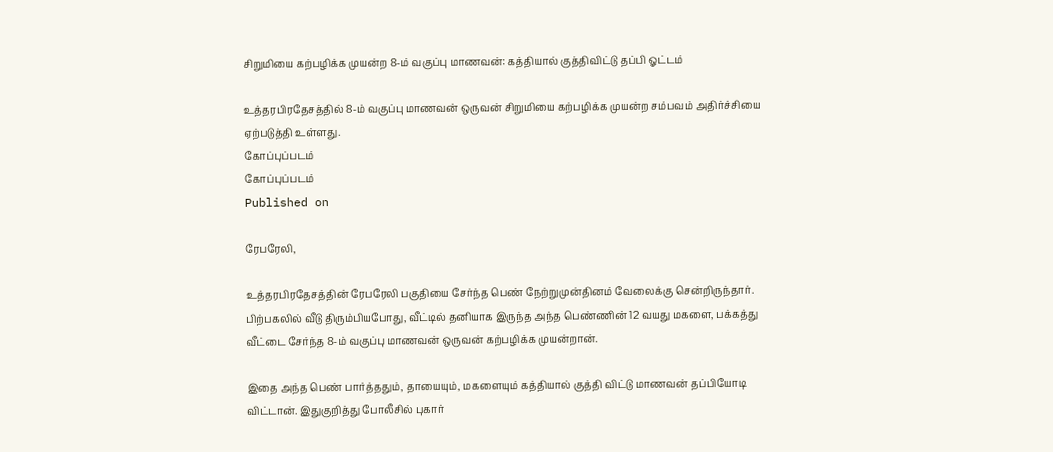சிறுமியை கற்பழிக்க முயன்ற 8-ம் வகுப்பு மாணவன்: கத்தியால் குத்திவிட்டு தப்பி ஓட்டம்

உத்தரபிரதேசத்தில் 8-ம் வகுப்பு மாணவன் ஒருவன் சிறுமியை கற்பழிக்க முயன்ற சம்பவம் அதிர்ச்சியை ஏற்படுத்தி உள்ளது.
கோப்புப்படம்
கோப்புப்படம்
Published on

ரேபரேலி,

உத்தரபிரதேசத்தின் ரேபரேலி பகுதியை சேர்ந்த பெண் நேற்றுமுன்தினம் வேலைக்கு சென்றிருந்தார். பிற்பகலில் வீடு திரும்பியபோது, வீட்டில் தனியாக இருந்த அந்த பெண்ணின் 12 வயது மகளை, பக்கத்து வீட்டை சேர்ந்த 8-ம் வகுப்பு மாணவன் ஒருவன் கற்பழிக்க முயன்றான்.

இதை அந்த பெண் பார்த்ததும், தாயையும், மகளையும் கத்தியால் குத்தி விட்டு மாணவன் தப்பியோடி விட்டான். இதுகுறித்து போலீசில் புகார்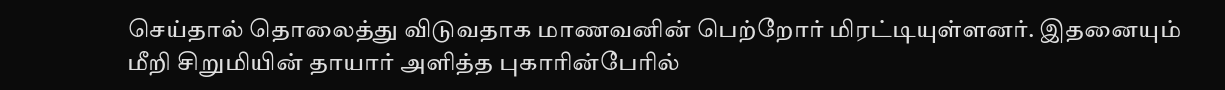செய்தால் தொலைத்து விடுவதாக மாணவனின் பெற்றோர் மிரட்டியுள்ளனர். இதனையும் மீறி சிறுமியின் தாயார் அளித்த புகாரின்பேரில்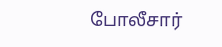போலீசார்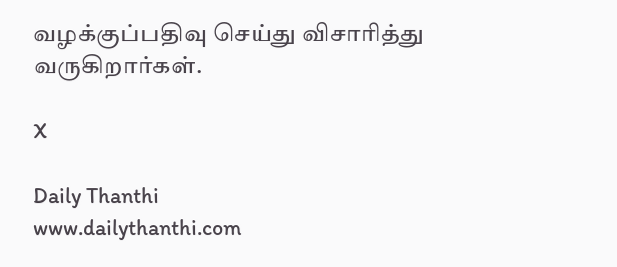வழக்குப்பதிவு செய்து விசாரித்து வருகிறார்கள்.

X

Daily Thanthi
www.dailythanthi.com